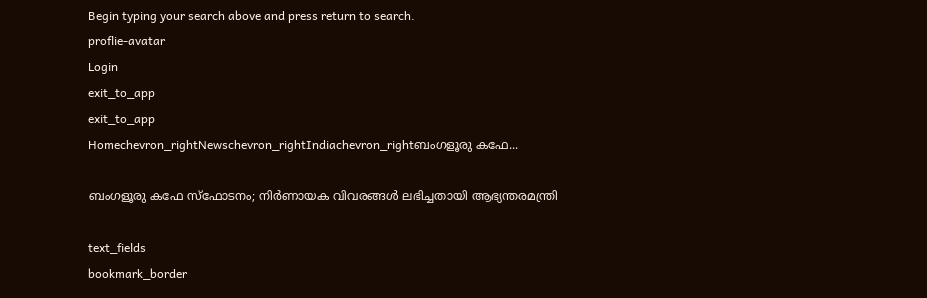Begin typing your search above and press return to search.
proflie-avatar
Login
exit_to_app
exit_to_app
Homechevron_rightNewschevron_rightIndiachevron_rightബംഗളൂരു കഫേ...

ബംഗളൂരു കഫേ സ്ഫോടനം; നിർണായക വിവരങ്ങൾ ലഭിച്ചതായി ആഭ്യന്തരമന്ത്രി

text_fields
bookmark_border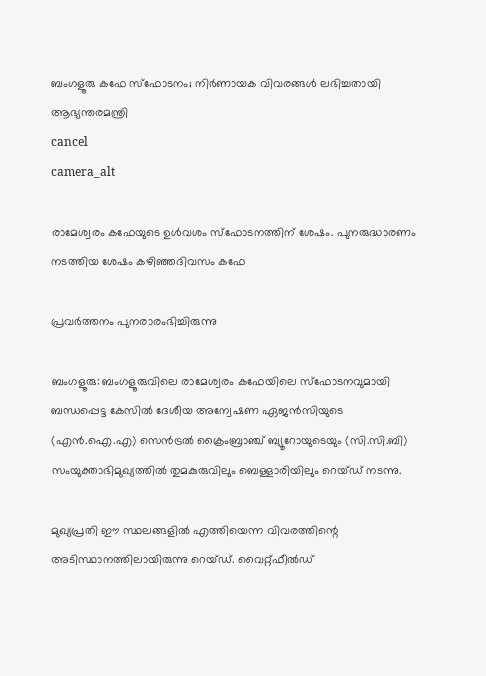ബംഗളൂരു കഫേ സ്ഫോടനം; നിർണായക വിവരങ്ങൾ ലഭിച്ചതായി ആഭ്യന്തരമന്ത്രി
cancel
camera_alt

രാമേശ്വരം കഫേയുടെ ഉൾവശം സ്ഫോടനത്തിന് ശേഷം. പുനരുദ്ധാരണം നടത്തിയ ശേഷം കഴിഞ്ഞദിവസം കഫേ

പ്രവർത്തനം പുനരാരംഭിച്ചിരുന്നു

ബംഗളൂരു: ബംഗളൂരുവിലെ രാമേശ്വരം കഫേയിലെ സ്ഫോടനവുമായി ബന്ധപ്പെട്ട കേസിൽ ദേശീയ അന്വേഷണ ഏജൻസിയുടെ (എൻ.ഐ.എ) സെൻട്രൽ ക്രൈംബ്രാഞ്ച് ബ്യൂറോയുടെയും (സി.സി.ബി) സംയുക്താഭിമുഖ്യത്തിൽ തുമകുരുവിലും ബെള്ളാരിയിലും റെയ്ഡ് നടന്നു.

മുഖ്യപ്രതി ഈ സ്ഥലങ്ങളിൽ എത്തിയെന്ന വിവരത്തിന്റെ അടിസ്ഥാനത്തിലായിരുന്നു റെയ്ഡ്. വൈറ്റ്ഫീൽഡ്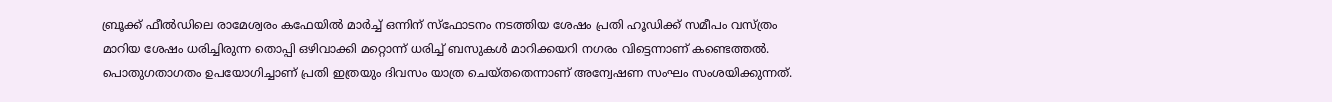ബ്രൂക്ക് ഫീൽഡിലെ രാമേശ്വരം കഫേയിൽ മാർച്ച് ഒന്നിന് സ്ഫോടനം നടത്തിയ ശേഷം പ്രതി ഹൂഡിക്ക് സമീപം വസ്ത്രം മാറിയ ശേഷം ധരിച്ചിരുന്ന തൊപ്പി ഒഴിവാക്കി മറ്റൊന്ന് ധരിച്ച് ബസുകൾ മാറിക്കയറി നഗരം വിട്ടെന്നാണ് കണ്ടെത്തൽ. പൊതുഗതാഗതം ഉപയോഗിച്ചാണ് പ്രതി ഇത്രയും ദിവസം യാത്ര ചെയ്തതെന്നാണ് അന്വേഷണ സംഘം സംശയിക്കുന്നത്.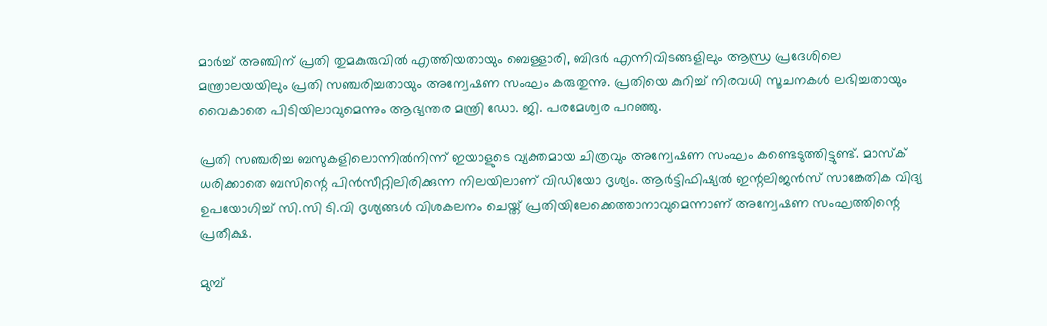മാർച്ച് അഞ്ചിന് പ്രതി തുമകുരുവിൽ എത്തിയതായും ബെള്ളാരി, ബിദർ എന്നിവിടങ്ങളിലും ആന്ധ്ര പ്രദേശിലെ മന്ത്രാലയയിലും പ്രതി സഞ്ചരിച്ചതായും അന്വേഷണ സംഘം കരുതുന്നു. പ്രതിയെ കുറിച്ച് നിരവധി സൂചനകൾ ലഭിച്ചതായും വൈകാതെ പിടിയിലാവുമെന്നും ആഭ്യന്തര മന്ത്രി ഡോ. ജി. പരമേശ്വര പറഞ്ഞു.

പ്രതി സഞ്ചരിച്ച ബസുകളിലൊന്നിൽനിന്ന് ഇയാളുടെ വ്യക്തമായ ചിത്രവും അന്വേഷണ സംഘം കണ്ടെടുത്തിട്ടുണ്ട്. മാസ്ക് ധരിക്കാതെ ബസിന്റെ പിൻസീറ്റിലിരിക്കുന്ന നിലയിലാണ് വിഡിയോ ദൃശ്യം. ആർട്ടിഫിഷ്യൽ ഇന്റലിജൻസ് സാങ്കേതിക വിദ്യ ഉപയോഗിച്ച് സി.സി ടി.വി ദൃശ്യങ്ങൾ വിശകലനം ചെയ്ത് പ്രതിയിലേക്കെത്താനാവുമെന്നാണ് അന്വേഷണ സംഘത്തിന്റെ പ്രതീക്ഷ.

മുമ്പ്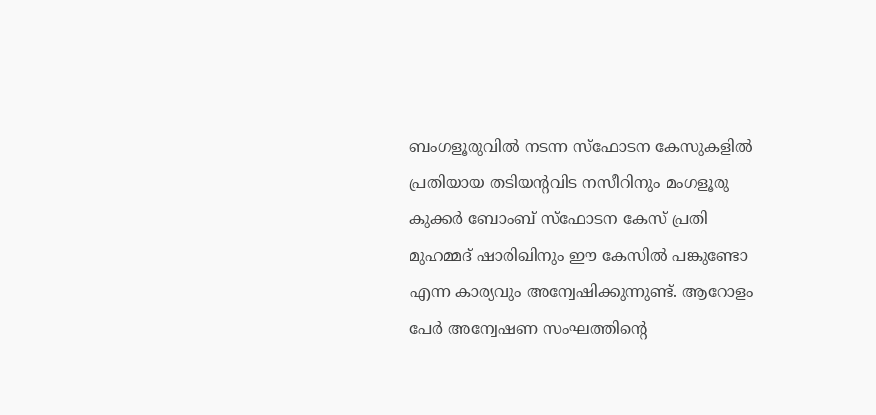ബംഗളൂരുവിൽ നടന്ന സ്ഫോടന കേസുകളിൽ പ്രതിയായ തടിയന്റവിട നസീറിനും മംഗളൂരു കുക്കർ ബോംബ് സ്ഫോടന കേസ് പ്രതി മുഹമ്മദ് ഷാരിഖിനും ഈ കേസിൽ പങ്കുണ്ടോ എന്ന കാര്യവും അന്വേഷിക്കുന്നുണ്ട്. ആറോളം പേർ അന്വേഷണ സംഘത്തിന്റെ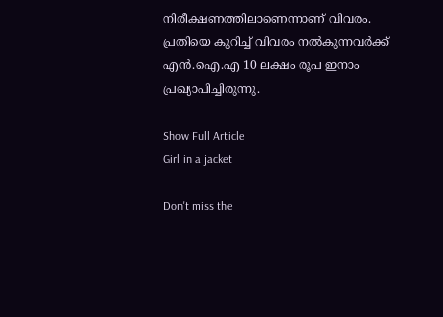നിരീക്ഷണത്തിലാണെന്നാണ് വിവരം. പ്രതിയെ കുറിച്ച് വിവരം നൽകുന്നവർക്ക് എൻ.ഐ.എ 10 ലക്ഷം രൂപ ഇനാം പ്രഖ്യാപിച്ചിരുന്നു.

Show Full Article
Girl in a jacket

Don't miss the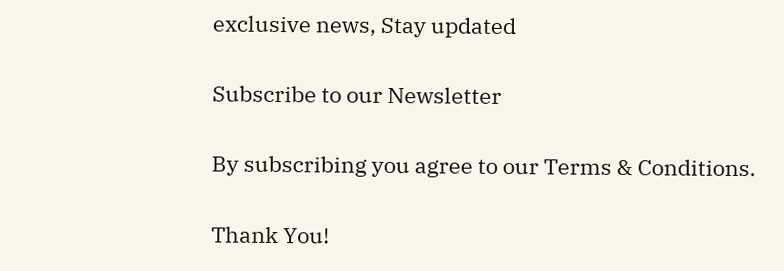exclusive news, Stay updated

Subscribe to our Newsletter

By subscribing you agree to our Terms & Conditions.

Thank You!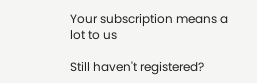Your subscription means a lot to us

Still haven't registered?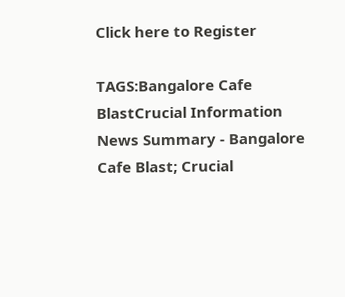Click here to Register

TAGS:Bangalore Cafe BlastCrucial Information
News Summary - Bangalore Cafe Blast; Crucial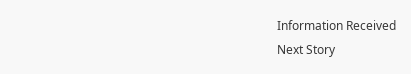Information Received
Next Story